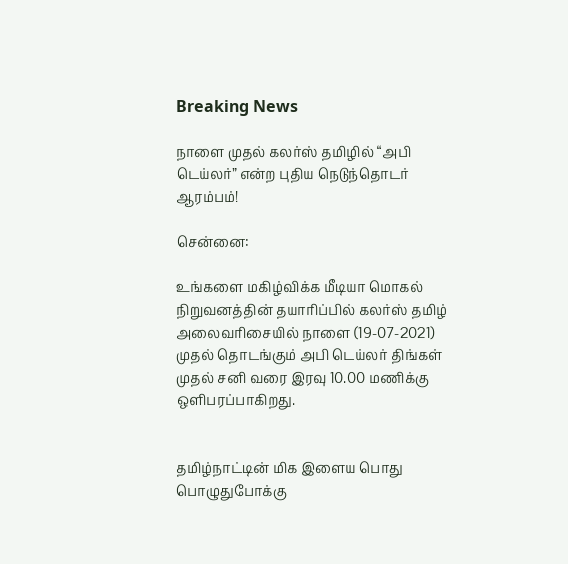Breaking News

நாளை முதல் கலர்ஸ் தமிழில் “அபி டெய்லர்” என்ற புதிய நெடுந்தொடர் ஆரம்பம்!

சென்னை:

உங்களை மகிழ்விக்க மீடியா மொகல் நிறுவனத்தின் தயாரிப்பில் கலர்ஸ் தமிழ் அலைவரிசையில் நாளை (19-07-2021) முதல் தொடங்கும் அபி டெய்லர் திங்கள் முதல் சனி வரை இரவு 10.00 மணிக்கு ஒளிபரப்பாகிறது.


தமிழ்நாட்டின் மிக இளைய பொது பொழுதுபோக்கு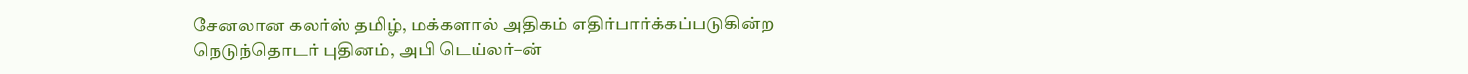சேனலான கலர்ஸ் தமிழ், மக்களால் அதிகம் எதிர்பார்க்கப்படுகின்ற நெடுந்தொடர் புதினம், அபி டெய்லர்–ன்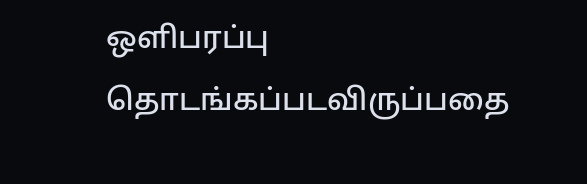ஒளிபரப்பு தொடங்கப்படவிருப்பதை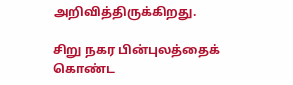அறிவித்திருக்கிறது.

சிறு நகர பின்புலத்தைக் கொண்ட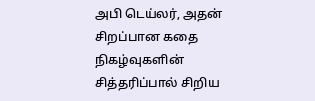அபி டெய்லர், அதன் சிறப்பான கதை நிகழ்வுகளின் சித்தரிப்பால் சிறிய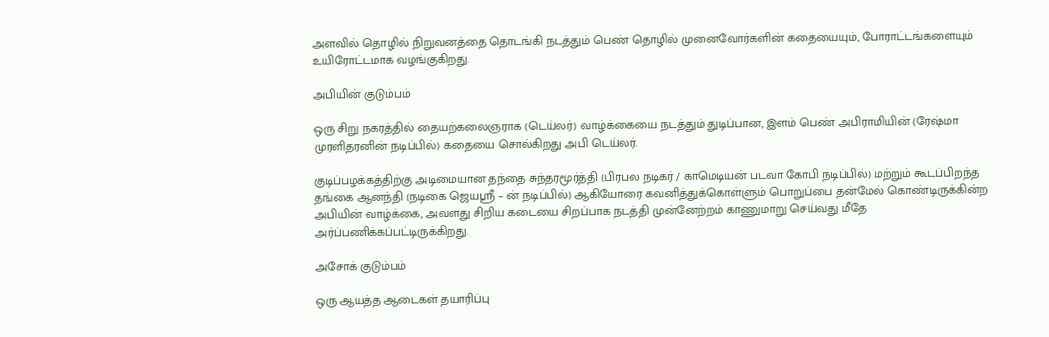அளவில் தொழில் நிறுவனத்தை தொடங்கி நடத்தும் பெண் தொழில் முனைவோர்களின் கதையையும், போராட்டங்களையும் உயிரோட்டமாக வழங்குகிறது.

அபியின் குடும்பம்

ஒரு சிறு நகரத்தில் தையற்கலைஞராக (டெய்லர்) வாழ்க்கையை நடத்தும் துடிப்பான, இளம் பெண் அபிராமியின் (ரேஷ்மா முரளிதரனின் நடிப்பில்) கதையை சொல்கிறது அபி டெய்லர்.

குடிப்பழக்கத்திற்கு அடிமையான தந்தை சுந்தரமூர்த்தி (பிரபல நடிகர் / காமெடியன் படவா கோபி நடிப்பில்) மற்றும் கூடப்பிறந்த தங்கை ஆனந்தி (நடிகை ஜெயஸ்ரீ – ன் நடிப்பில்) ஆகியோரை கவனித்துக்கொள்ளும் பொறுப்பை தன்மேல் கொண்டிருக்கின்ற அபியின் வாழ்க்கை, அவளது சிறிய கடையை சிறப்பாக நடத்தி முன்னேற்றம் காணுமாறு செய்வது மீதே அர்ப்பணிக்கப்பட்டிருக்கிறது.

அசோக் குடும்பம்

ஒரு ஆயத்த ஆடைகள் தயாரிப்பு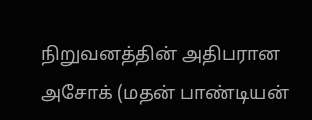நிறுவனத்தின் அதிபரான அசோக் (மதன் பாண்டியன்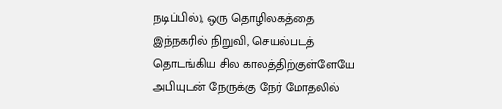நடிப்பில்), ஒரு தொழிலகத்தை இந்நகரில் நிறுவி, செயல்படத் தொடங்கிய சில காலத்திற்குள்ளேயே அபியுடன் நேருக்கு நேர் மோதலில்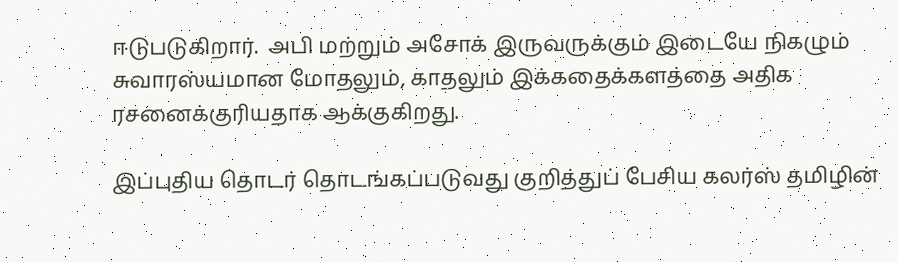ஈடுபடுகிறார்.  அபி மற்றும் அசோக் இருவருக்கும் இடையே நிகழும் சுவாரஸ்யமான மோதலும், காதலும் இக்கதைக்களத்தை அதிக ரசனைக்குரியதாக ஆக்குகிறது.

இப்புதிய தொடர் தொடங்கப்படுவது குறித்துப் பேசிய கலர்ஸ் தமிழின்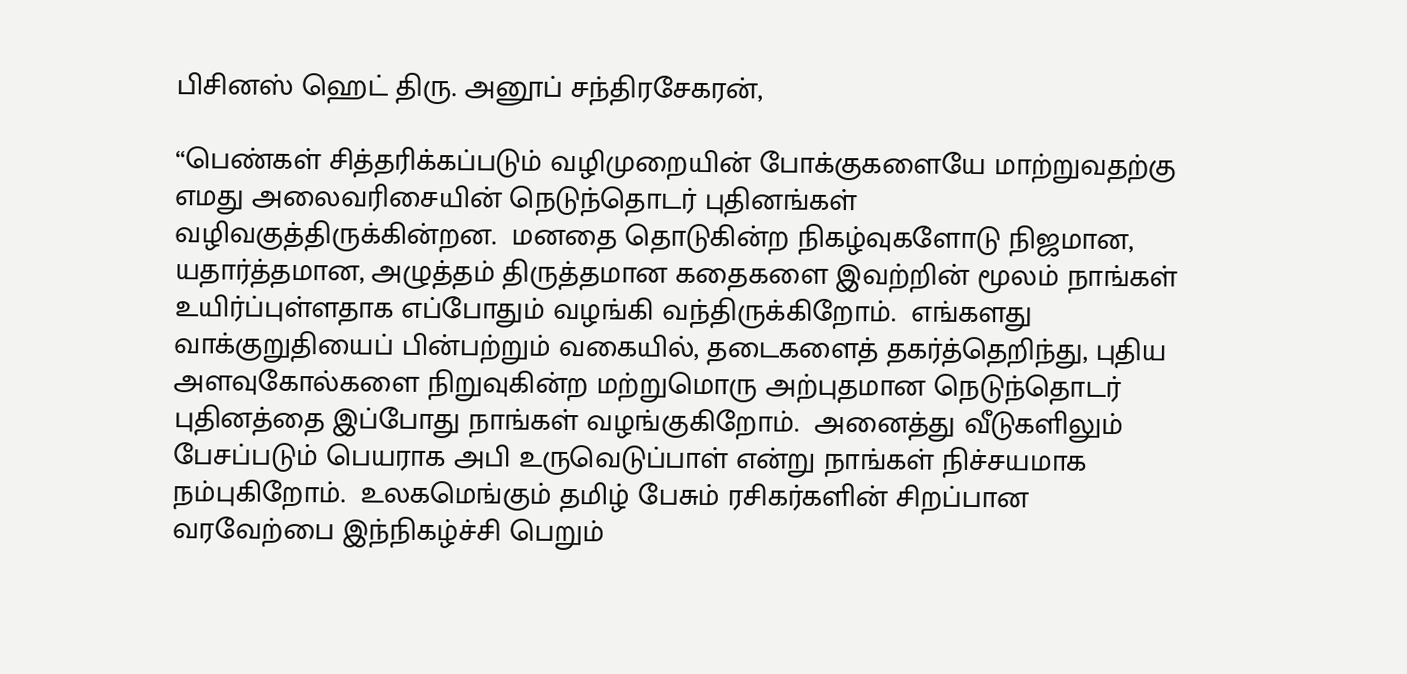பிசினஸ் ஹெட் திரு. அனூப் சந்திரசேகரன்,

“பெண்கள் சித்தரிக்கப்படும் வழிமுறையின் போக்குகளையே மாற்றுவதற்கு எமது அலைவரிசையின் நெடுந்தொடர் புதினங்கள் வழிவகுத்திருக்கின்றன.  மனதை தொடுகின்ற நிகழ்வுகளோடு நிஜமான, யதார்த்தமான, அழுத்தம் திருத்தமான கதைகளை இவற்றின் மூலம் நாங்கள் உயிர்ப்புள்ளதாக எப்போதும் வழங்கி வந்திருக்கிறோம்.  எங்களது வாக்குறுதியைப் பின்பற்றும் வகையில், தடைகளைத் தகர்த்தெறிந்து, புதிய அளவுகோல்களை நிறுவுகின்ற மற்றுமொரு அற்புதமான நெடுந்தொடர் புதினத்தை இப்போது நாங்கள் வழங்குகிறோம்.  அனைத்து வீடுகளிலும் பேசப்படும் பெயராக அபி உருவெடுப்பாள் என்று நாங்கள் நிச்சயமாக நம்புகிறோம்.  உலகமெங்கும் தமிழ் பேசும் ரசிகர்களின் சிறப்பான வரவேற்பை இந்நிகழ்ச்சி பெறும்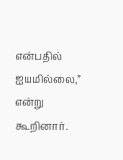என்பதில் ஐயமில்லை,” என்று கூறினார்.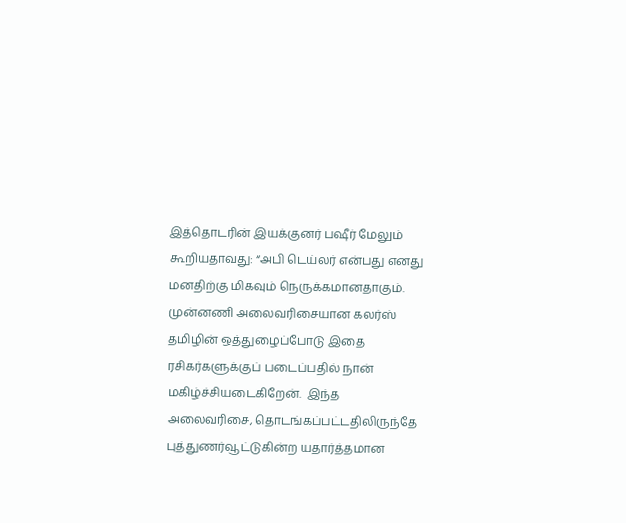இத்தொடரின் இயக்குனர் பஷீர் மேலும் கூறியதாவது: “அபி டெய்லர் என்பது எனது மனதிற்கு மிகவும் நெருக்கமானதாகும்.  முன்னணி அலைவரிசையான கலர்ஸ் தமிழின் ஒத்துழைப்போடு இதை ரசிகர்களுக்குப் படைப்பதில் நான் மகிழ்ச்சியடைகிறேன்.  இந்த அலைவரிசை, தொடங்கப்பட்டதிலிருந்தே புத்துணர்வூட்டுகின்ற யதார்த்தமான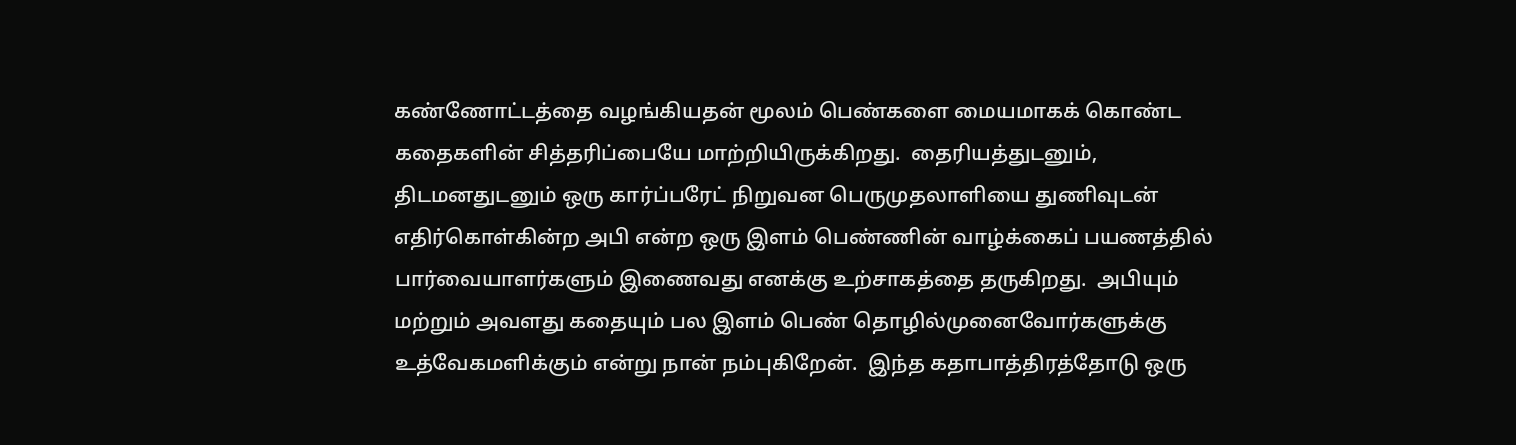கண்ணோட்டத்தை வழங்கியதன் மூலம் பெண்களை மையமாகக் கொண்ட கதைகளின் சித்தரிப்பையே மாற்றியிருக்கிறது.  தைரியத்துடனும், திடமனதுடனும் ஒரு கார்ப்பரேட் நிறுவன பெருமுதலாளியை துணிவுடன் எதிர்கொள்கின்ற அபி என்ற ஒரு இளம் பெண்ணின் வாழ்க்கைப் பயணத்தில் பார்வையாளர்களும் இணைவது எனக்கு உற்சாகத்தை தருகிறது.  அபியும் மற்றும் அவளது கதையும் பல இளம் பெண் தொழில்முனைவோர்களுக்கு உத்வேகமளிக்கும் என்று நான் நம்புகிறேன்.  இந்த கதாபாத்திரத்தோடு ஒரு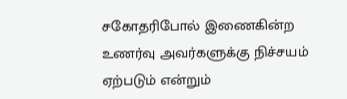சகோதரிபோல் இணைகின்ற உணர்வு அவர்களுக்கு நிச்சயம் ஏற்படும் என்றும்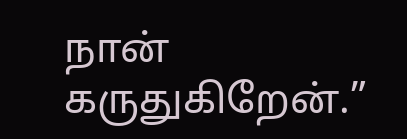நான் கருதுகிறேன்.”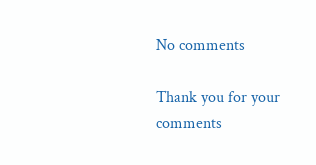No comments

Thank you for your comments